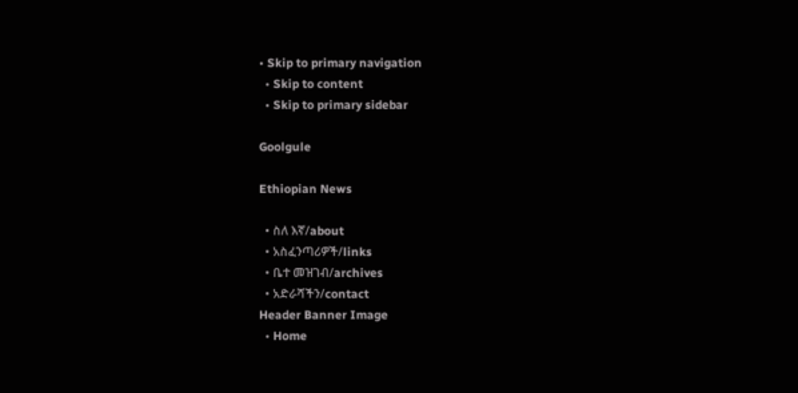• Skip to primary navigation
  • Skip to content
  • Skip to primary sidebar

Goolgule

Ethiopian News

  • ስለ እኛ/about
  • አስፈንጣሪዎች/links
  • ቤተ መዝገብ/archives
  • አድራሻችን/contact
Header Banner Image
  • Home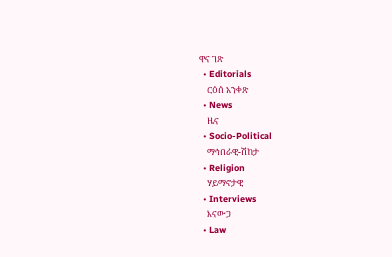ዋና ገጽ
  • Editorials
    ርዕሰ አንቀጽ
  • News
    ዜና
  • Socio-Political
    ማኅበራዊ-ሽከታ
  • Religion
    ሃይማኖታዊ
  • Interviews
    እናውጋ
  • Law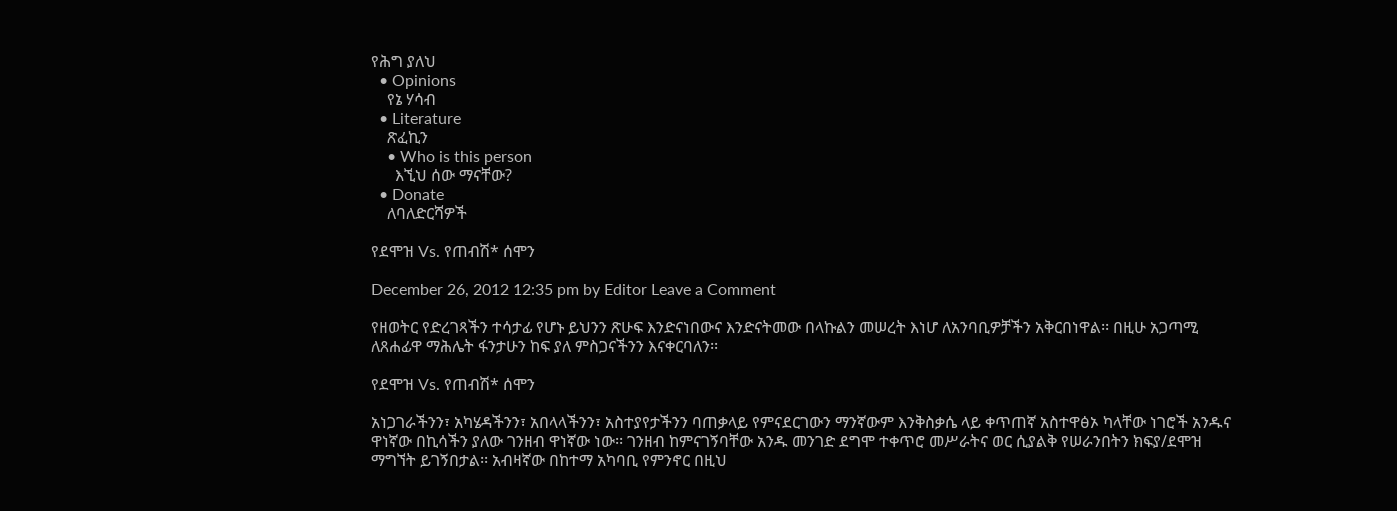የሕግ ያለህ
  • Opinions
    የኔ ሃሳብ
  • Literature
    ጽፈኪን
    • Who is this person
      እኚህ ሰው ማናቸው?
  • Donate
    ለባለድርሻዎች

የደሞዝ Vs. የጠብሽ* ሰሞን

December 26, 2012 12:35 pm by Editor Leave a Comment

የዘወትር የድረገጻችን ተሳታፊ የሆኑ ይህንን ጽሁፍ እንድናነበውና እንድናትመው በላኩልን መሠረት እነሆ ለአንባቢዎቻችን አቅርበነዋል፡፡ በዚሁ አጋጣሚ ለጸሐፊዋ ማሕሌት ፋንታሁን ከፍ ያለ ምስጋናችንን እናቀርባለን፡፡

የደሞዝ Vs. የጠብሽ* ሰሞን

አነጋገራችንን፣ አካሄዳችንን፣ አበላላችንን፣ አስተያየታችንን ባጠቃላይ የምናደርገውን ማንኛውም እንቅስቃሴ ላይ ቀጥጠኛ አስተዋፅኦ ካላቸው ነገሮች አንዱና ዋነኛው በኪሳችን ያለው ገንዘብ ዋነኛው ነው፡፡ ገንዘብ ከምናገኝባቸው አንዱ መንገድ ደግሞ ተቀጥሮ መሥራትና ወር ሲያልቅ የሠራንበትን ክፍያ/ደሞዝ ማግኘት ይገኝበታል፡፡ አብዛኛው በከተማ አካባቢ የምንኖር በዚህ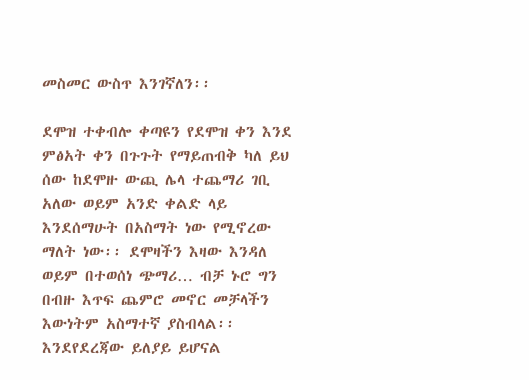መስመር ውስጥ እንገኛለን፡፡

ደሞዝ ተቀብሎ ቀጣዩን የደሞዝ ቀን እንደ ምፅአት ቀን በጉጉት የማይጠብቅ ካለ ይህ ሰው ከደሞዙ ውጪ ሌላ ተጨማሪ ገቢ አለው ወይም አንድ ቀልድ ላይ እንደሰማሁት በአስማት ነው የሚኖረው ማለት ነው፡፡ ደሞዛችን እዛው እንዳለ ወይም በተወሰነ ጭማሪ… ብቻ ኑሮ ግን በብዙ እጥፍ ጨምሮ መኖር መቻላችን እውነትም አስማተኛ ያስብላል፡፡ እንደየደረጃው ይለያይ ይሆናል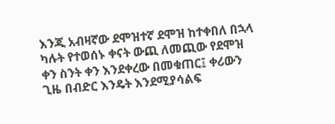እንጂ አብዛኛው ደሞዝተኛ ደሞዝ ከተቀበለ በኋላ ካሉት የተወሰኑ ቀናት ውጪ ለመጪው የደሞዝ ቀን ስንት ቀን እንደቀረው በመቁጠር፤ ቀሪውን ጊዜ በብድር እንዴት እንደሚያሳልፍ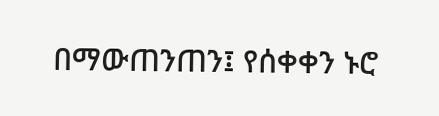በማውጠንጠን፤ የሰቀቀን ኑሮ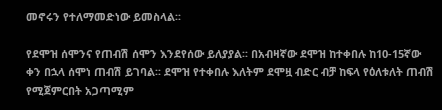መኖሩን የተለማመድነው ይመስላል፡፡

የደሞዝ ሰሞንና የጠብሽ ሰሞን እንደየሰው ይለያያል፡፡ በአብዛኛው ደሞዝ ከተቀበሉ ከ10-15ኛው ቀን በኋላ ሰሞነ ጠብሽ ይገባል፡፡ ደሞዝ የተቀበሉ እለትም ደሞዟ ብድር ብቻ ከፍላ የዕለቱለት ጠብሽ የሚጀምርበት አጋጣሚም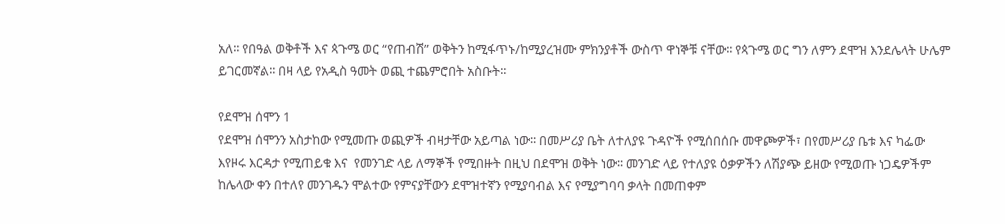አለ፡፡ የበዓል ወቅቶች እና ጳጉሜ ወር “የጠብሽ” ወቅትን ከሚፋጥኑ/ከሚያረዝሙ ምክንያቶች ውስጥ ዋነኞቹ ናቸው፡፡ የጳጉሜ ወር ግን ለምን ደሞዝ እንደሌላት ሁሌም ይገርመኛል፡፡ በዛ ላይ የአዲስ ዓመት ወጪ ተጨምሮበት አስቡት፡፡

የደሞዝ ሰሞን 1
የደሞዝ ሰሞንን አስታከው የሚመጡ ወጪዎች ብዛታቸው አይጣል ነው፡፡ በመሥሪያ ቤት ለተለያዩ ጉዳዮች የሚሰበሰቡ መዋጮዎች፣ በየመሥሪያ ቤቱ እና ካፌው እየዞሩ እርዳታ የሚጠይቁ እና  የመንገድ ላይ ለማኞች የሚበዙት በዚህ በደሞዝ ወቅት ነው፡፡ መንገድ ላይ የተለያዩ ዕቃዎችን ለሽያጭ ይዘው የሚወጡ ነጋዴዎችም ከሌላው ቀን በተለየ መንገዱን ሞልተው የምናያቸውን ደሞዝተኛን የሚያባብል እና የሚያግባባ ቃላት በመጠቀም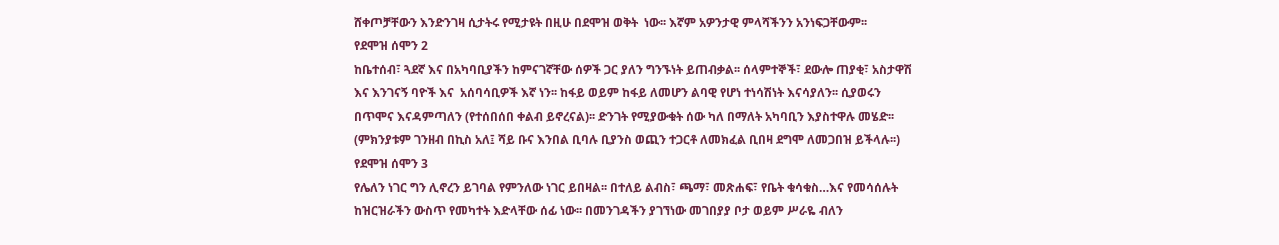ሸቀጦቻቸውን እንድንገዛ ሲታትሩ የሚታዩት በዚሁ በደሞዝ ወቅት  ነው፡፡ እኛም አዎንታዊ ምላሻችንን አንነፍጋቸውም፡፡
የደሞዝ ሰሞን 2
ከቤተሰብ፣ ጓደኛ እና በአካባቢያችን ከምናገኛቸው ሰዎች ጋር ያለን ግንኙነት ይጠብቃል፡፡ ሰላምተኞች፣ ደውሎ ጠያቂ፣ አስታዋሽ እና እንገናኝ ባዮች እና  አሰባሳቢዎች እኛ ነን፡፡ ከፋይ ወይም ከፋይ ለመሆን ልባዊ የሆነ ተነሳሽነት እናሳያለን፡፡ ሲያወሩን በጥሞና እናዳምጣለን (የተሰበሰበ ቀልብ ይኖረናል)፡፡ ድንገት የሚያውቁት ሰው ካለ በማለት አካባቢን እያስተዋሉ መሄድ፡፡ (ምክንያቱም ገንዘብ በኪስ አለ፤ ሻይ ቡና እንበል ቢባሉ ቢያንስ ወጪን ተጋርቶ ለመክፈል ቢበዛ ደግሞ ለመጋበዝ ይችላሉ፡፡)
የደሞዝ ሰሞን 3
የሌለን ነገር ግን ሊኖረን ይገባል የምንለው ነገር ይበዛል፡፡ በተለይ ልብስ፣ ጫማ፣ መጽሐፍ፣ የቤት ቁሳቁስ…እና የመሳሰሉት ከዝርዝራችን ውስጥ የመካተት እድላቸው ሰፊ ነው፡፡ በመንገዳችን ያገኘነው መገበያያ ቦታ ወይም ሥራዬ ብለን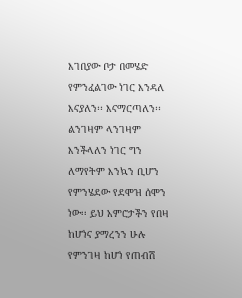እገበያው ቦታ በመሄድ የምንፈልገው ነገር እንዳለ እናያለን፡፡ እናማርጣለን፡፡ ልንገዛም ላንገዛም እንችላለን ነገር ግን ለማየትም እንኳን ቢሆን የምንሄደው የደሞዝ ሰሞን ነው፡፡ ይህ አምሮታችን የበዛ ከሆነና ያማረንን ሁሉ የምንገዛ ከሆነ የጠብሽ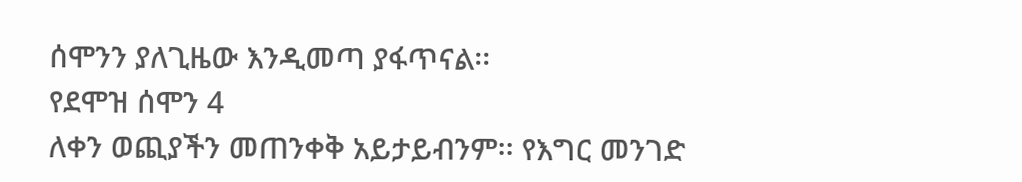ሰሞንን ያለጊዜው እንዲመጣ ያፋጥናል፡፡
የደሞዝ ሰሞን 4
ለቀን ወጪያችን መጠንቀቅ አይታይብንም፡፡ የእግር መንገድ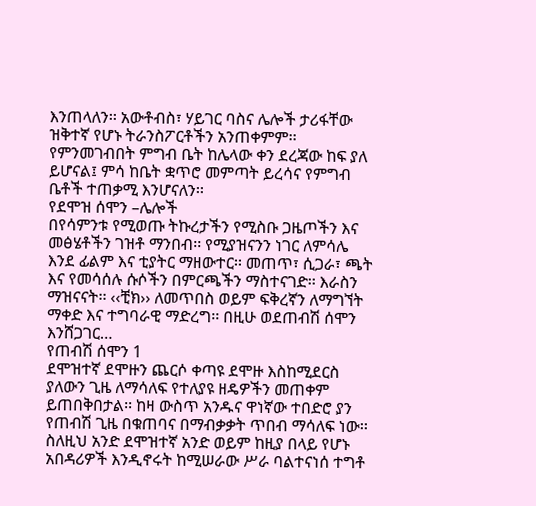እንጠላለን፡፡ አውቶብስ፣ ሃይገር ባስና ሌሎች ታሪፋቸው ዝቅተኛ የሆኑ ትራንስፖርቶችን አንጠቀምም፡፡ የምንመገብበት ምግብ ቤት ከሌላው ቀን ደረጃው ከፍ ያለ ይሆናል፤ ምሳ ከቤት ቋጥሮ መምጣት ይረሳና የምግብ ቤቶች ተጠቃሚ እንሆናለን፡፡
የደሞዝ ሰሞን –ሌሎች
በየሳምንቱ የሚወጡ ትኩረታችን የሚስቡ ጋዜጦችን እና መፅሄቶችን ገዝቶ ማንበብ፡፡ የሚያዝናንን ነገር ለምሳሌ እንደ ፊልም እና ቲያትር ማዘውተር፡፡ መጠጥ፣ ሲጋራ፣ ጫት እና የመሳሰሉ ሱሶችን በምርጫችን ማስተናገድ፡፡ እራስን ማዝናናት፡፡ ‹‹ቺክ›› ለመጥበስ ወይም ፍቅረኛን ለማግኘት ማቀድ እና ተግባራዊ ማድረግ፡፡ በዚሁ ወደጠብሽ ሰሞን እንሸጋገር…
የጠብሽ ሰሞን 1
ደሞዝተኛ ደሞዙን ጨርሶ ቀጣዩ ደሞዙ እስከሚደርስ ያለውን ጊዜ ለማሳለፍ የተለያዩ ዘዴዎችን መጠቀም ይጠበቅበታል፡፡ ከዛ ውስጥ አንዱና ዋነኛው ተበድሮ ያን የጠብሽ ጊዜ በቁጠባና በማብቃቃት ጥበብ ማሳለፍ ነው፡፡ ስለዚህ አንድ ደሞዝተኛ አንድ ወይም ከዚያ በላይ የሆኑ አበዳሪዎች እንዲኖሩት ከሚሠራው ሥራ ባልተናነሰ ተግቶ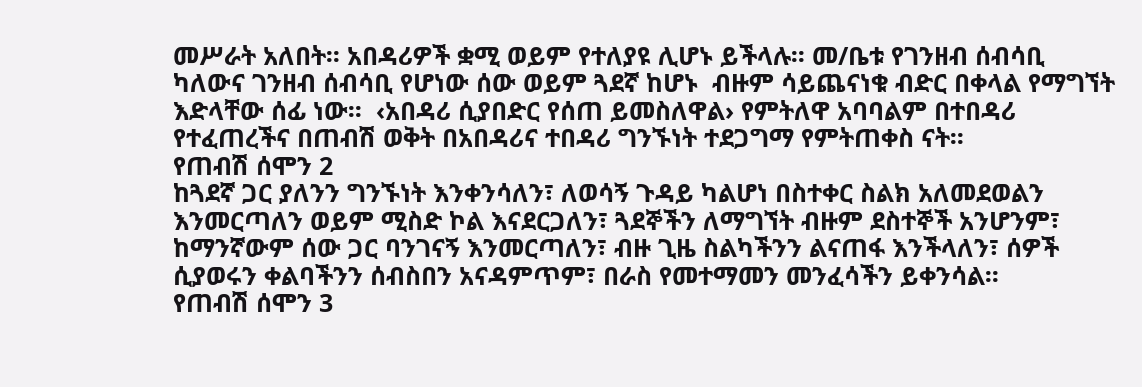መሥራት አለበት፡፡ አበዳሪዎች ቋሚ ወይም የተለያዩ ሊሆኑ ይችላሉ፡፡ መ/ቤቱ የገንዘብ ሰብሳቢ ካለውና ገንዘብ ሰብሳቢ የሆነው ሰው ወይም ጓደኛ ከሆኑ  ብዙም ሳይጨናነቁ ብድር በቀላል የማግኘት እድላቸው ሰፊ ነው፡፡  ‹አበዳሪ ሲያበድር የሰጠ ይመስለዋል› የምትለዋ አባባልም በተበዳሪ የተፈጠረችና በጠብሽ ወቅት በአበዳሪና ተበዳሪ ግንኙነት ተደጋግማ የምትጠቀስ ናት፡፡
የጠብሽ ሰሞን 2
ከጓደኛ ጋር ያለንን ግንኙነት እንቀንሳለን፣ ለወሳኝ ጉዳይ ካልሆነ በስተቀር ስልክ አለመደወልን እንመርጣለን ወይም ሚስድ ኮል እናደርጋለን፣ ጓደኞችን ለማግኘት ብዙም ደስተኞች አንሆንም፣ ከማንኛውም ሰው ጋር ባንገናኝ እንመርጣለን፣ ብዙ ጊዜ ስልካችንን ልናጠፋ እንችላለን፣ ሰዎች ሲያወሩን ቀልባችንን ሰብስበን አናዳምጥም፣ በራስ የመተማመን መንፈሳችን ይቀንሳል፡፡
የጠብሽ ሰሞን 3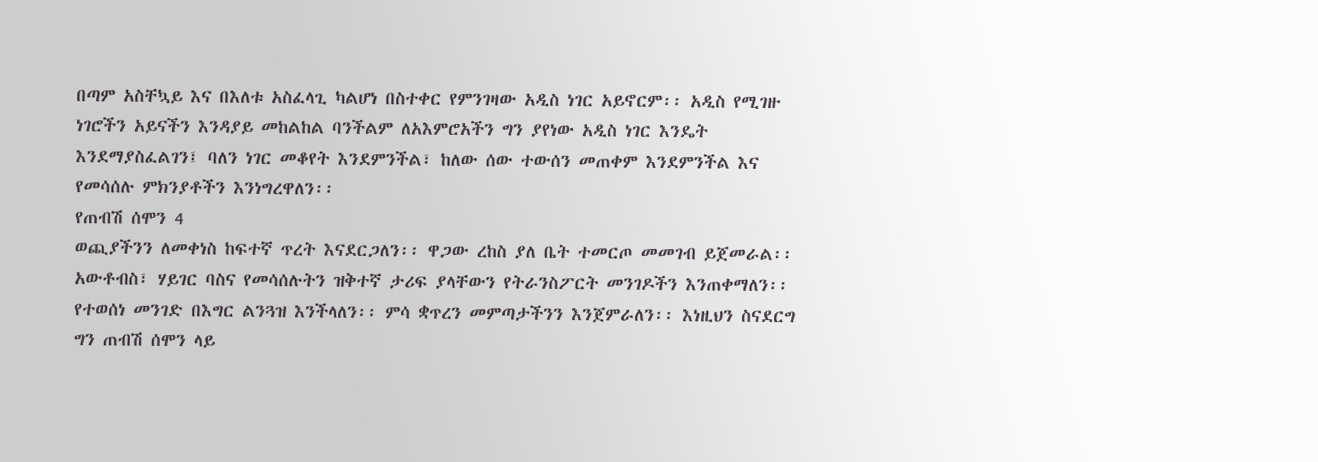በጣም አስቸኳይ እና በእለቱ አስፈላጊ ካልሆነ በስተቀር የምንገዛው አዲስ ነገር አይኖርም፡፡ አዲስ የሚገዙ ነገሮችን አይናችን እንዳያይ መከልከል ባንችልም ለአእምሮአችን ግን ያየነው አዲስ ነገር እንዴት እንደማያስፈልገን፤ ባለን ነገር መቆየት እንደምንችል፣ ከለው ሰው ተውሰን መጠቀም እንደምንችል እና የመሳሰሉ ምክንያቶችን እንነግረዋለን፡፡
የጠብሽ ሰሞን 4
ወጪያችንን ለመቀነስ ከፍተኛ ጥረት እናደርጋለን፡፡ ዋጋው ረከስ ያለ ቤት ተመርጦ መመገብ ይጀመራል፡፡ አውቶብስ፣ ሃይገር ባስና የመሳሰሉትን ዝቅተኛ ታሪፍ ያላቸውን የትራንስፖርት መንገዶችን እንጠቀማለን፡፡ የተወሰነ መንገድ በእግር ልንጓዝ እንችላለን፡፡ ምሳ ቋጥረን መምጣታችንን እንጀምራለን፡፡ እነዚህን ስናደርግ ግን ጠብሽ ሰሞን ላይ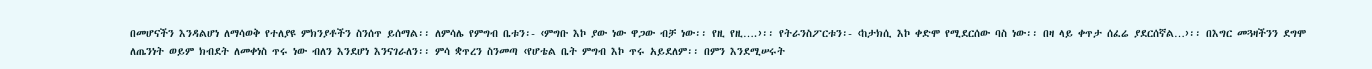በመሆናችን እንዳልሆነ ለማሳወቅ የተለያዩ ምክንያቶችን ስንሰጥ ይሰማል፡፡ ለምሳሌ የምግብ ቤቱን፡- ‹ምግቡ እኮ ያው ነው ዋጋው ብቻ ነው፡፡ የዚ የዚ….›፡፡ የትራንስፖርቱን፡- ‹ከታክሲ እኮ ቀድሞ የሚደርሰው ባስ ነው፡፡ በዛ ላይ ቀጥታ ሰፈሬ ያደርሰኛል…›፡፡ በእግር መጓዛችንን ደግሞ ለጤንነት ወይም ክብደት ለመቀነስ ጥሩ ነው ብለን እንደሆነ እንናገራለን፡፡ ምሳ ቋጥረን ስንመጣ ‹የሆቴል ቤት ምግብ እኮ ጥሩ አይደለም፡፡ በምን እንደሚሠሩት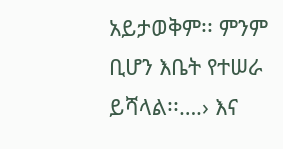አይታወቅም፡፡ ምንም ቢሆን እቤት የተሠራ ይሻላል፡፡….› እና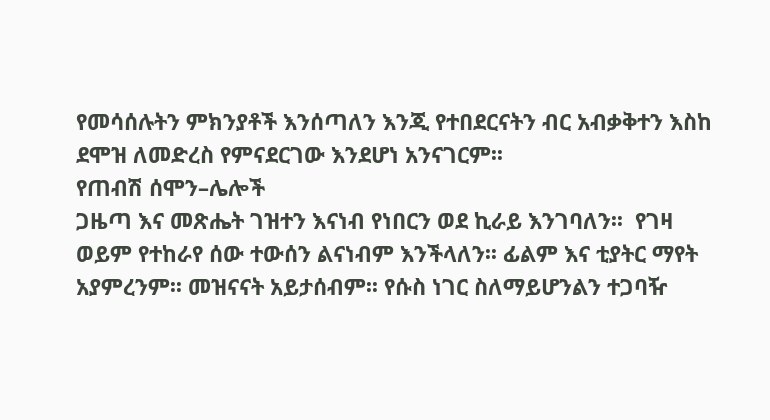የመሳሰሉትን ምክንያቶች እንሰጣለን እንጂ የተበደርናትን ብር አብቃቅተን እስከ ደሞዝ ለመድረስ የምናደርገው እንደሆነ አንናገርም፡፡
የጠብሽ ሰሞን–ሌሎች
ጋዜጣ እና መጽሔት ገዝተን እናነብ የነበርን ወደ ኪራይ እንገባለን፡፡  የገዛ ወይም የተከራየ ሰው ተውሰን ልናነብም እንችላለን፡፡ ፊልም እና ቲያትር ማየት አያምረንም፡፡ መዝናናት አይታሰብም፡፡ የሱስ ነገር ስለማይሆንልን ተጋባዥ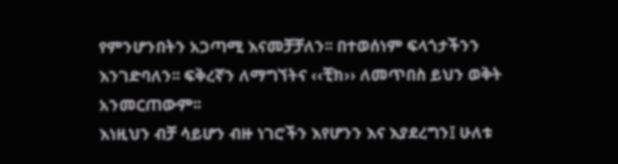የምንሆንበትን አጋጣሚ እናመቻቻለን፡፡ በተወሰነም ፍላጎታችንን እንገድባለን፡፡ ፍቅረኛን ለማግኘትና ‹‹ቺክ›› ለመጥበስ ይህን ወቅት አንመርጠውም፡፡
እነዚህን ብቻ ሳይሆን ብዙ ነገሮችን እየሆንን እና እያደረግን፤ ሁለቱ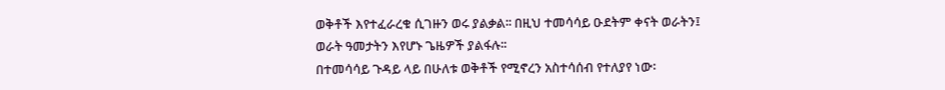ወቅቶች እየተፈራረቁ ሲገዙን ወሩ ያልቃል፡፡ በዚህ ተመሳሳይ ዑደትም ቀናት ወራትን፤ ወራት ዓመታትን እየሆኑ ጌዜዎች ያልፋሉ፡፡
በተመሳሳይ ጉዳይ ላይ በሁለቱ ወቅቶች የሚኖረን አስተሳሰብ የተለያየ ነው፡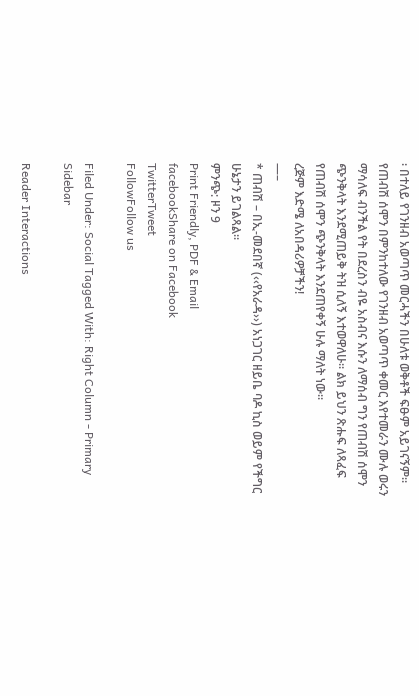፡ በተለይ የገንዘብ አወጣጥ መርሓችን በሁለቱ ወቅቶች ፍፁም አይገናኝም፡፡ የጠብሽ ሰሞን በምንከተለው የገንዘብ አወጣጥ ቀመር እየተመራን ሙሉ ወሩን ማሳለፍ ብንችል የት በደረስን ብዬ አስብና እሱን ለማሰብ ግን የጠብሽ ሰሞን ጭንቅላት እንደሚጠይቅ ትዝ ሲለኝ እተወዋለሁ፡፡ ልክ ይህን ጽሑፍ ለጻፈፍ የጠብሽ ሰሞን ጭንቅላት እንደጠየቀኝ ሁሉ ማለት ነው፡፡
ረጅም እድሜ ለአበዳሪዎቻችን!
—–
* ጠብሽ – በኢ-መደበኛ (‹‹የአራዳ››) አነጋገር ዘይቤ ባዶ ኪስ ወይም የችግር ሁኔታን ይገልጻል፡፡
ምንጭ: ዞን 9
Print Friendly, PDF & Email
facebookShare on Facebook
TwitterTweet
FollowFollow us

Filed Under: Social Tagged With: Right Column - Primary Sidebar

Reader Interactions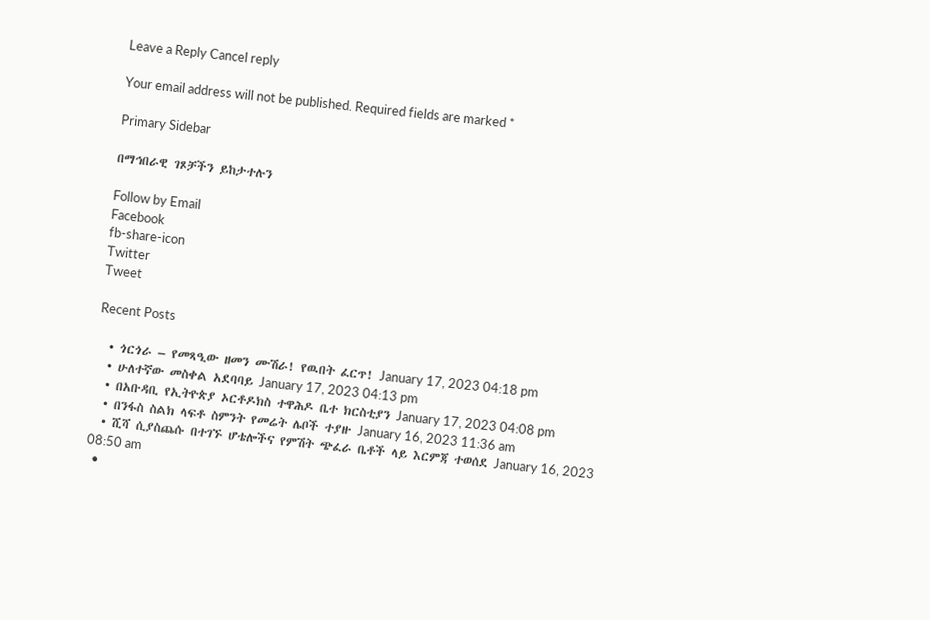Leave a Reply Cancel reply

Your email address will not be published. Required fields are marked *

Primary Sidebar

በማኅበራዊ ገጾቻችን ይከታተሉን

Follow by Email
Facebook
fb-share-icon
Twitter
Tweet

Recent Posts

  • ጎርጎራ – የመጻዒው ዘመን ሙሽራ! የዉበት ፈርጥ! January 17, 2023 04:18 pm
  • ሁለተኛው መስቀል አደባባይ January 17, 2023 04:13 pm
  • በአቡዳቢ የኢትዮጵያ ኦርቶዶክስ ተዋሕዶ ቤተ ክርስቲያን January 17, 2023 04:08 pm
  • በንፋስ ስልክ ላፍቶ ስምንት የመሬት ሌቦች ተያዙ January 16, 2023 11:36 am
  • ሺሻ ሲያስጨሱ በተገኙ ሆቴሎችና የምሽት ጭፈራ ቤቶች ላይ እርምጃ ተወሰደ January 16, 2023 08:50 am
  •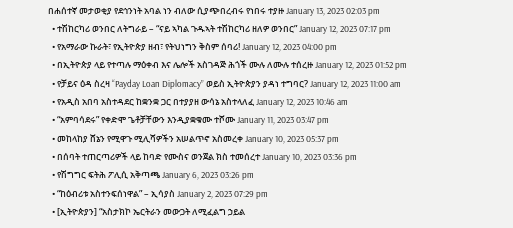በሐሰተኛ መታወቂያ የደኅንነት አባል ነን ብለው ሲያጭበረብሩ የነበሩ ተያዙ January 13, 2023 02:03 pm
  • ተሽከርካሪ ወንበር ለትግራይ – “ናይ ኣካል ጉዱኣት ተሽከርካሪ ዘለዎ ወንበር” January 12, 2023 07:17 pm
  • የአማራው ኩራት፣ የኢትዮጵያ ዘብ፣ የትህነግን ቅስም ሰባሪ! January 12, 2023 04:00 pm
  • በኢትዮጵያ ላይ የተጣሉ ማዕቀብ እና ሌሎች አስገዳጅ ሕጎች ሙሉ ለሙሉ ተሰረዙ January 12, 2023 01:52 pm
  • የቻይና ዕዳ ስረዛ “Payday Loan Diplomacy” ወይስ ኢትዮጵያን ያዳነ ተግባር? January 12, 2023 11:00 am
  • የአዲስ አበባ አስተዳደር ከቋንቋ ጋር በተያያዘ ውሳኔ አስተላለፈ January 12, 2023 10:46 am
  • “አምባሳደሩ” የቀድሞ ጌቶቻቸውን እንዲያቋቁሙ ተሾሙ January 11, 2023 03:47 pm
  • መከላከያ ሸኔን የሚዋጉ ሚሊሻዎችን አሠልጥኖ አስመረቀ January 10, 2023 05:37 pm
  • በሰባት ተጠርጣሪዎች ላይ ከባድ የሙስና ወንጀል ክስ ተመሰረተ January 10, 2023 03:36 pm
  • የሽግግር ፍትሕ ፖሊሲ አቅጣጫ January 6, 2023 03:26 pm
  • “ከዕብሪቱ አስተንፍሰነዋል” – ኢሳያስ January 2, 2023 07:29 pm
  • [ኢትዮጵያን] “አስታክኮ ኤርትራን መውጋት ለሚፈልግ ኃይል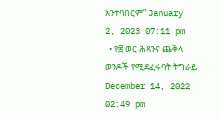አንተባበርም” January 2, 2023 07:11 pm
  • የ፰ ወር ሕጻንና ጨቅላ ወንዶች የሚደፈሩባት ትግራይ December 14, 2022 02:49 pm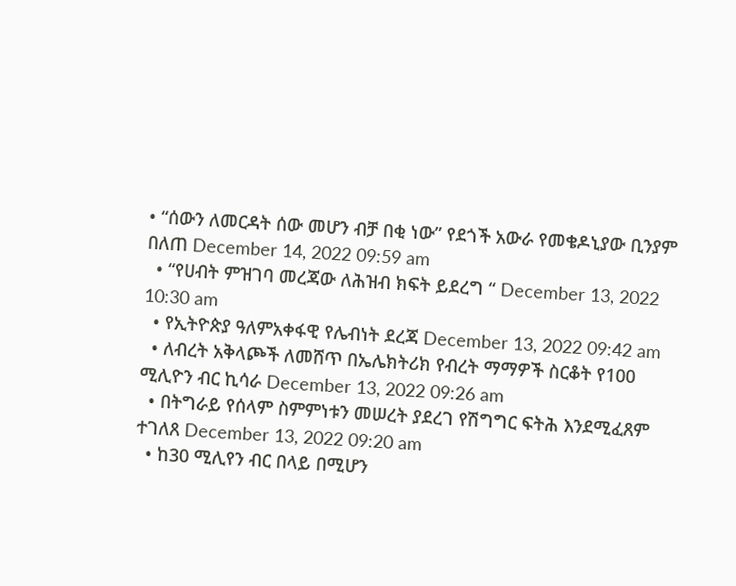• “ሰውን ለመርዳት ሰው መሆን ብቻ በቂ ነው” የደጎች አውራ የመቄዶኒያው ቢንያም በለጠ December 14, 2022 09:59 am
  • “የሀብት ምዝገባ መረጃው ለሕዝብ ክፍት ይደረግ “ December 13, 2022 10:30 am
  • የኢትዮጵያ ዓለምአቀፋዊ የሌብነት ደረጃ December 13, 2022 09:42 am
  • ለብረት አቅላጮች ለመሸጥ በኤሌክትሪክ የብረት ማማዎች ስርቆት የ100 ሚሊዮን ብር ኪሳራ December 13, 2022 09:26 am
  • በትግራይ የሰላም ስምምነቱን መሠረት ያደረገ የሽግግር ፍትሕ እንደሚፈጸም ተገለጸ December 13, 2022 09:20 am
  • ከ30 ሚሊየን ብር በላይ በሚሆን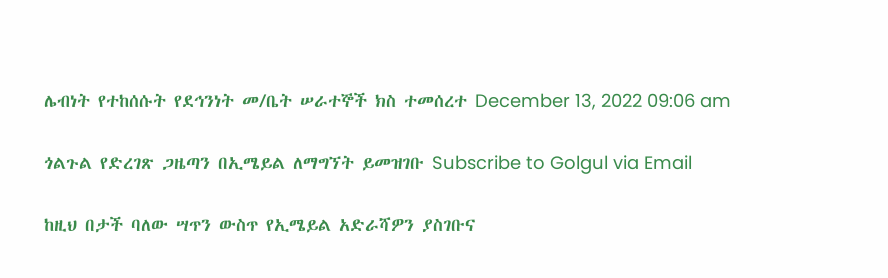ሌብነት የተከሰሱት የደኅንነት መ/ቤት ሠራተኞች ክስ ተመሰረተ December 13, 2022 09:06 am

ጎልጉል የድረገጽ ጋዜጣን በኢሜይል ለማግኘት ይመዝገቡ Subscribe to Golgul via Email

ከዚህ በታች ባለው ሣጥን ውስጥ የኢሜይል አድራሻዎን ያስገቡና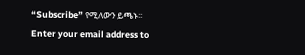“Subscribe” የሚለውን ይጫኑ፡፡
Enter your email address to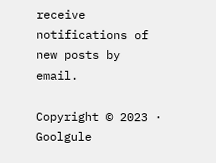receive notifications of new posts by email.

Copyright © 2023 · Goolgule